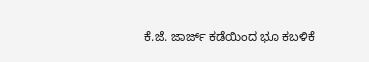ಕೆ.ಜೆ. ಜಾರ್ಜ್ ಕಡೆಯಿಂದ ಭೂ ಕಬಳಿಕೆ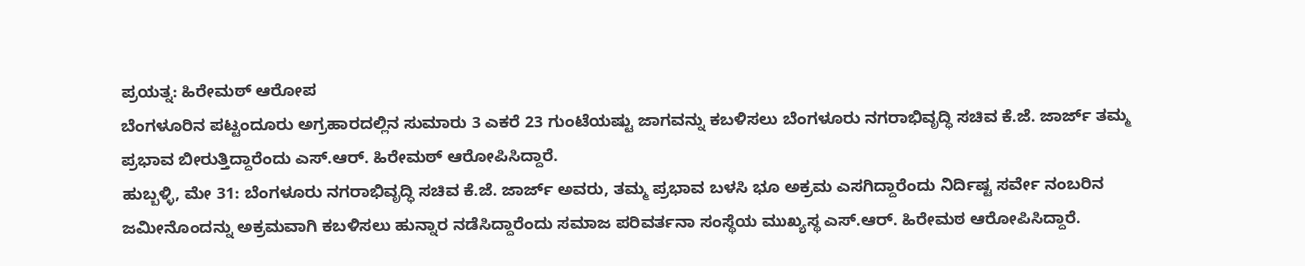ಪ್ರಯತ್ನ: ಹಿರೇಮಠ್ ಆರೋಪ
ಬೆಂಗಳೂರಿನ ಪಟ್ಟಂದೂರು ಅಗ್ರಹಾರದಲ್ಲಿನ ಸುಮಾರು 3 ಎಕರೆ 23 ಗುಂಟೆಯಷ್ಟು ಜಾಗವನ್ನು ಕಬಳಿಸಲು ಬೆಂಗಳೂರು ನಗರಾಭಿವೃದ್ಧಿ ಸಚಿವ ಕೆ.ಜೆ. ಜಾರ್ಜ್ ತಮ್ಮ ಪ್ರಭಾವ ಬೀರುತ್ತಿದ್ದಾರೆಂದು ಎಸ್.ಆರ್. ಹಿರೇಮಠ್ ಆರೋಪಿಸಿದ್ದಾರೆ.
ಹುಬ್ಬಳ್ಳಿ, ಮೇ 31: ಬೆಂಗಳೂರು ನಗರಾಭಿವೃದ್ಧಿ ಸಚಿವ ಕೆ.ಜೆ. ಜಾರ್ಜ್ ಅವರು, ತಮ್ಮ ಪ್ರಭಾವ ಬಳಸಿ ಭೂ ಅಕ್ರಮ ಎಸಗಿದ್ದಾರೆಂದು ನಿರ್ದಿಷ್ಟ ಸರ್ವೇ ನಂಬರಿನ ಜಮೀನೊಂದನ್ನು ಅಕ್ರಮವಾಗಿ ಕಬಳಿಸಲು ಹುನ್ನಾರ ನಡೆಸಿದ್ದಾರೆಂದು ಸಮಾಜ ಪರಿವರ್ತನಾ ಸಂಸ್ಥೆಯ ಮುಖ್ಯಸ್ಥ ಎಸ್.ಆರ್. ಹಿರೇಮಠ ಆರೋಪಿಸಿದ್ದಾರೆ.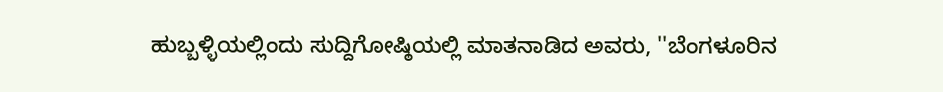ಹುಬ್ಬಳ್ಳಿಯಲ್ಲಿಂದು ಸುದ್ದಿಗೋಷ್ಠಿಯಲ್ಲಿ ಮಾತನಾಡಿದ ಅವರು, ''ಬೆಂಗಳೂರಿನ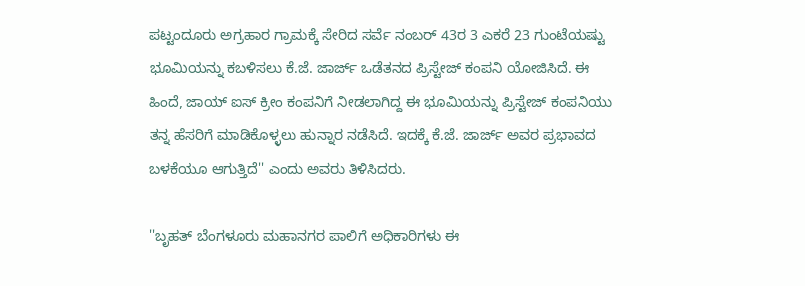ಪಟ್ಟಂದೂರು ಅಗ್ರಹಾರ ಗ್ರಾಮಕ್ಕೆ ಸೇರಿದ ಸರ್ವೆ ನಂಬರ್ 43ರ 3 ಎಕರೆ 23 ಗುಂಟೆಯಷ್ಟು ಭೂಮಿಯನ್ನು ಕಬಳಿಸಲು ಕೆ.ಜೆ. ಜಾರ್ಜ್ ಒಡೆತನದ ಪ್ರಿಸ್ಟೇಜ್ ಕಂಪನಿ ಯೋಜಿಸಿದೆ. ಈ ಹಿಂದೆ, ಜಾಯ್ ಐಸ್ ಕ್ರೀಂ ಕಂಪನಿಗೆ ನೀಡಲಾಗಿದ್ದ ಈ ಭೂಮಿಯನ್ನು ಪ್ರಿಸ್ಟೇಜ್ ಕಂಪನಿಯು ತನ್ನ ಹೆಸರಿಗೆ ಮಾಡಿಕೊಳ್ಳಲು ಹುನ್ನಾರ ನಡೆಸಿದೆ. ಇದಕ್ಕೆ ಕೆ.ಜೆ. ಜಾರ್ಜ್ ಅವರ ಪ್ರಭಾವದ ಬಳಕೆಯೂ ಆಗುತ್ತಿದೆ'' ಎಂದು ಅವರು ತಿಳಿಸಿದರು.

''ಬೃಹತ್ ಬೆಂಗಳೂರು ಮಹಾನಗರ ಪಾಲಿಗೆ ಅಧಿಕಾರಿಗಳು ಈ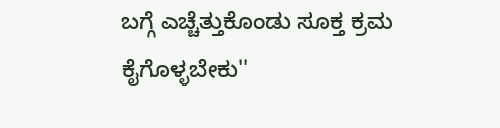ಬಗ್ಗೆ ಎಚ್ಚೆತ್ತುಕೊಂಡು ಸೂಕ್ತ ಕ್ರಮ ಕೈಗೊಳ್ಳಬೇಕು''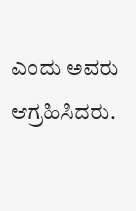ಎಂದು ಅವರು ಆಗ್ರಹಿಸಿದರು.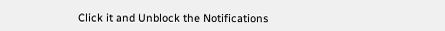Click it and Unblock the Notifications